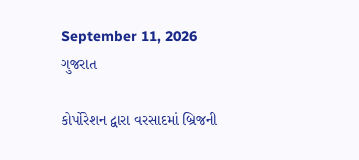September 11, 2026
ગુજરાત

કોર્પોરેશન દ્વારા વરસાદમાં બ્રિજની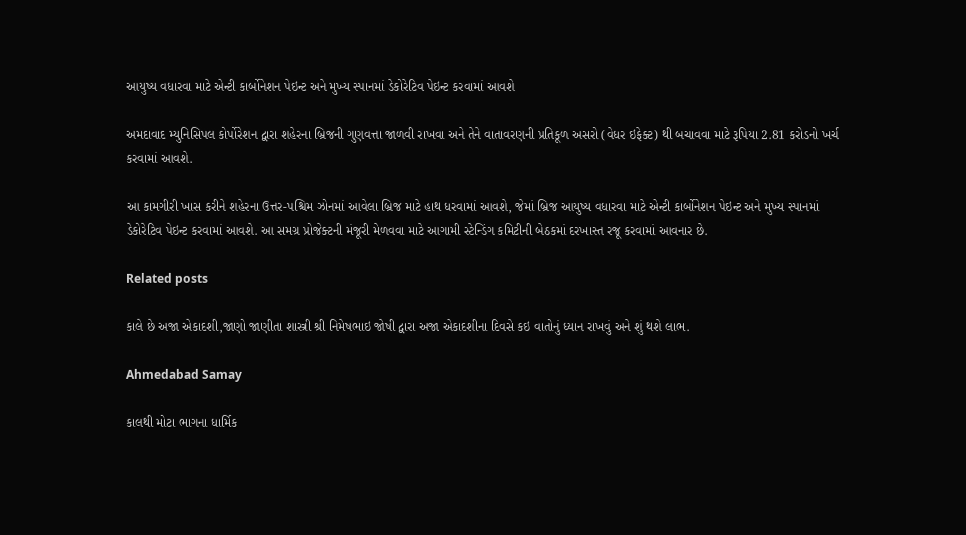આયુષ્ય વધારવા માટે એન્ટી કાર્બોનેશન પેઇન્ટ અને મુખ્ય સ્પાનમાં ડેકોરેટિવ પેઇન્ટ કરવામાં આવશે

અમદાવાદ મ્યુનિસિપલ કોર્પોરેશન દ્વારા શહેરના બ્રિજની ગુણવત્તા જાળવી રાખવા અને તેને વાતાવરણની પ્રતિકૂળ અસરો (વેધર ઇફેક્ટ) થી બચાવવા માટે રૂપિયા 2.81 કરોડનો ખર્ચ કરવામાં આવશે.

આ કામગીરી ખાસ કરીને શહેરના ઉત્તર-પશ્ચિમ ઝોનમાં આવેલા બ્રિજ માટે હાથ ધરવામાં આવશે, જેમાં બ્રિજ આયુષ્ય વધારવા માટે એન્ટી કાર્બોનેશન પેઇન્ટ અને મુખ્ય સ્પાનમાં ડેકોરેટિવ પેઇન્ટ કરવામાં આવશે. આ સમગ્ર પ્રોજેક્ટની મંજૂરી મેળવવા માટે આગામી સ્ટેન્ડિંગ કમિટીની બેઠકમાં દરખાસ્ત રજૂ કરવામાં આવનાર છે.

Related posts

કાલે છે અજા એકાદશી,જાણો જાણીતા શાસ્ત્રી શ્રી નિમેષભાઇ જોષી દ્વારા અજા એકાદશીના દિવસે કઇ વાતોનું ધ્યાન રાખવું અને શું થશે લાભ.

Ahmedabad Samay

કાલથી મોટા ભાગના ધાર્મિક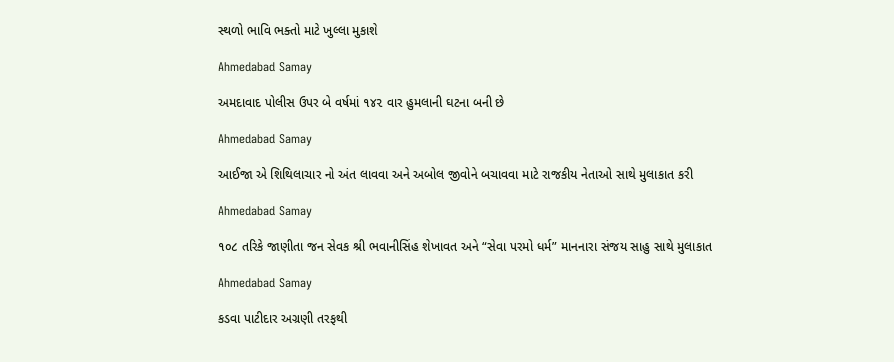સ્થળો ભાવિ ભક્તો માટે ખુલ્લા મુકાશે

Ahmedabad Samay

અમદાવાદ પોલીસ ઉપર બે વર્ષમાં ૧૪૨ વાર હુમલાની ઘટના બની છે

Ahmedabad Samay

આઈજા એ શિથિલાચાર નો અંત લાવવા અને અબોલ જીવોને બચાવવા માટે રાજકીય નેતાઓ સાથે મુલાકાત કરી

Ahmedabad Samay

૧૦૮ તરિકે જાણીતા જન સેવક શ્રી ભવાનીસિંહ શેખાવત અને “સેવા પરમો ધર્મ” માનનારા સંજય સાહુ સાથે મુલાકાત

Ahmedabad Samay

કડવા પાટીદાર અગ્રણી તરફથી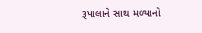રૂપાલાને સાથ મળ્યાનો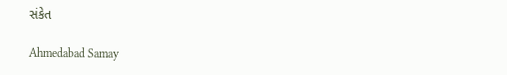સંકેત

Ahmedabad Samay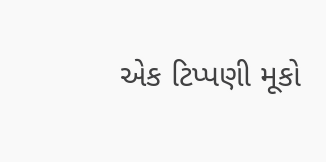એક ટિપ્પણી મૂકો